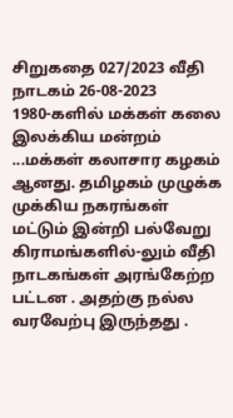சிறுகதை 027/2023 வீதி நாடகம் 26-08-2023
1980-களில் மக்கள் கலை இலக்கிய மன்றம் ...மக்கள் கலாசார கழகம்
ஆனது. தமிழகம் முழுக்க முக்கிய நகரங்கள் மட்டும் இன்றி பல்வேறு
கிராமங்களில்-லும் வீதி நாடகங்கள் அரங்கேற்ற பட்டன . அதற்கு நல்ல
வரவேற்பு இருந்தது .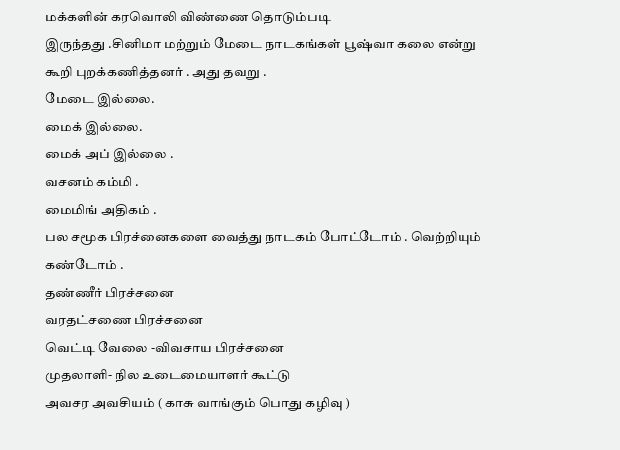மக்களின் கரவொலி விண்ணை தொடும்படி
இருந்தது .சினிமா மற்றும் மேடை நாடகங்கள் பூஷ்வா கலை என்று
கூறி புறக்கணித்தனர் . அது தவறு .
மேடை இல்லை.
மைக் இல்லை.
மைக் அப் இல்லை .
வசனம் கம்மி .
மைமிங் அதிகம் .
பல சமூக பிரச்னைகளை வைத்து நாடகம் போட்டோம் . வெற்றியும்
கண்டோம் .
தண்ணீர் பிரச்சனை
வரதட்சணை பிரச்சனை
வெட்டி வேலை -விவசாய பிரச்சனை
முதலாளி- நில உடைமையாளர் கூட்டு
அவசர அவசியம் ( காசு வாங்கும் பொது கழிவு )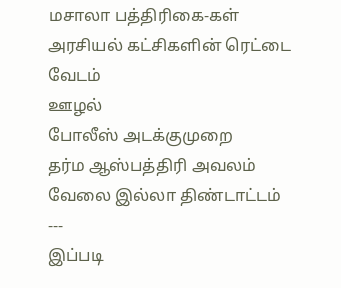மசாலா பத்திரிகை-கள்
அரசியல் கட்சிகளின் ரெட்டை வேடம்
ஊழல்
போலீஸ் அடக்குமுறை
தர்ம ஆஸ்பத்திரி அவலம்
வேலை இல்லா திண்டாட்டம்
---
இப்படி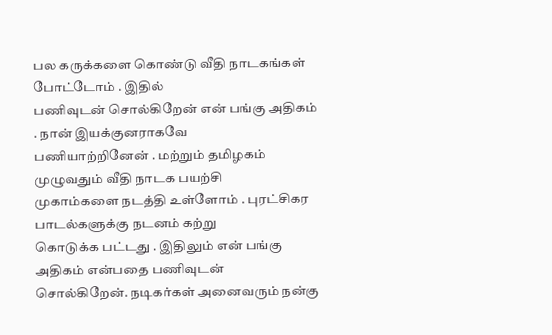பல கருக்களை கொண்டு வீதி நாடகங்கள் போட்டோம் . இதில்
பணிவுடன் சொல்கிறேன் என் பங்கு அதிகம் . நான் இயக்குனராகவே
பணியாற்றினேன் . மற்றும் தமிழகம் முழுவதும் வீதி நாடக பயற்சி
முகாம்களை நடத்தி உள்ளோம் . புரட்சிகர பாடல்களுக்கு நடனம் கற்று
கொடுக்க பட்டது . இதிலும் என் பங்கு அதிகம் என்பதை பணிவுடன்
சொல்கிறேன். நடிகர்கள் அனைவரும் நன்கு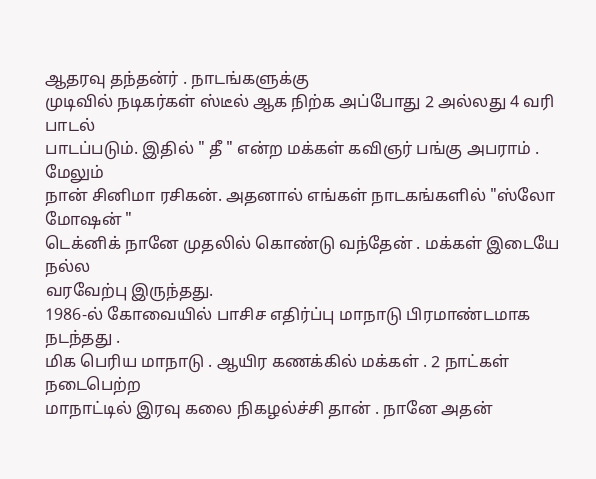ஆதரவு தந்தன்ர் . நாடங்களுக்கு
முடிவில் நடிகர்கள் ஸ்டீல் ஆக நிற்க அப்போது 2 அல்லது 4 வரி பாடல்
பாடப்படும். இதில் " தீ " என்ற மக்கள் கவிஞர் பங்கு அபராம் . மேலும்
நான் சினிமா ரசிகன். அதனால் எங்கள் நாடகங்களில் "ஸ்லோ மோஷன் "
டெக்னிக் நானே முதலில் கொண்டு வந்தேன் . மக்கள் இடையே நல்ல
வரவேற்பு இருந்தது.
1986-ல் கோவையில் பாசிச எதிர்ப்பு மாநாடு பிரமாண்டமாக நடந்தது .
மிக பெரிய மாநாடு . ஆயிர கணக்கில் மக்கள் . 2 நாட்கள் நடைபெற்ற
மாநாட்டில் இரவு கலை நிகழல்ச்சி தான் . நானே அதன்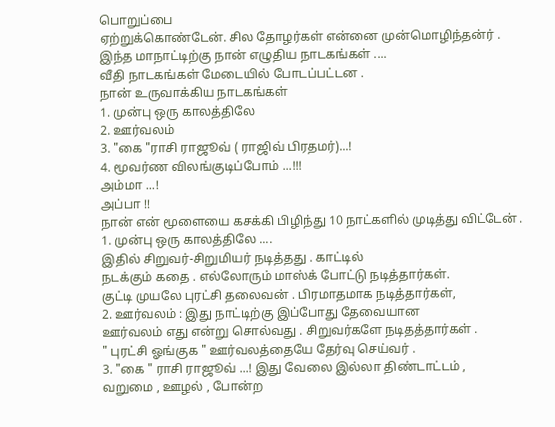பொறுப்பை
ஏற்றுக்கொண்டேன். சில தோழர்கள் என்னை முன்மொழிந்தன்ர் .
இந்த மாநாட்டிற்கு நான் எழுதிய நாடகங்கள் ....
வீதி நாடகங்கள் மேடையில் போடப்பட்டன .
நான் உருவாக்கிய நாடகங்கள்
1. முன்பு ஒரு காலத்திலே
2. ஊர்வலம்
3. "கை "ராசி ராஜூவ் ( ராஜிவ் பிரதமர்)...!
4. மூவர்ண விலங்குடிப்போம் ...!!!
அம்மா ...!
அப்பா !!
நான் என் மூளையை கசக்கி பிழிந்து 10 நாட்களில் முடித்து விட்டேன் .
1. முன்பு ஒரு காலத்திலே ....
இதில் சிறுவர்-சிறுமியர் நடித்தது . காட்டில்
நடக்கும் கதை . எல்லோரும் மாஸ்க் போட்டு நடித்தார்கள்.
குட்டி முயலே புரட்சி தலைவன் . பிரமாதமாக நடித்தார்கள்,
2. ஊர்வலம் : இது நாட்டிற்கு இப்போது தேவையான
ஊர்வலம் எது என்று சொல்வது . சிறுவர்களே நடிதத்தார்கள் .
" புரட்சி ஓங்குக " ஊர்வலத்தையே தேர்வு செய்வர் .
3. "கை " ராசி ராஜூவ் ...! இது வேலை இல்லா திண்டாட்டம் ,
வறுமை , ஊழல் , போன்ற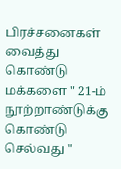பிரச்சனைகள் வைத்து கொண்டு
மக்களை " 21-ம் நூற்றாண்டுக்கு கொண்டு செல்வது "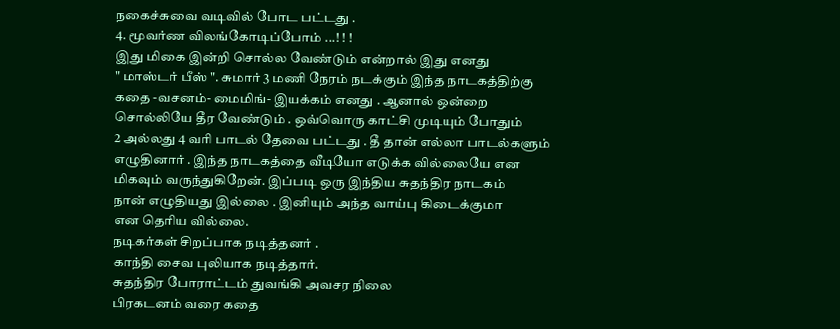நகைச்சுவை வடிவில் போட பட்டது .
4. மூவர்ண விலங்கோடிப்போம் ...! ! !
இது மிகை இன்றி சொல்ல வேண்டும் என்றால் இது எனது
" மாஸ்டர் பீஸ் ". சுமார் 3 மணி நேரம் நடக்கும் இந்த நாடகத்திற்கு
கதை -வசனம்- மைமிங்- இயக்கம் எனது . ஆனால் ஒன்றை
சொல்லியே தீர வேண்டும் . ஒவ்வொரு காட்சி முடியும் போதும்
2 அல்லது 4 வரி பாடல் தேவை பட்டது . தீ தான் எல்லா பாடல்களும்
எழுதினார் . இந்த நாடகத்தை வீடியோ எடுக்க வில்லையே என
மிகவும் வருந்துகிறேன். இப்படி ஒரு இந்திய சுதந்திர நாடகம்
நான் எழுதியது இல்லை . இனியும் அந்த வாய்பு கிடைக்குமா
என தெரிய வில்லை.
நடிகர்கள் சிறப்பாக நடித்தனர் .
காந்தி சைவ புலியாக நடித்தார்.
சுதந்திர போராட்டம் துவங்கி அவசர நிலை
பிரகடனம் வரை கதை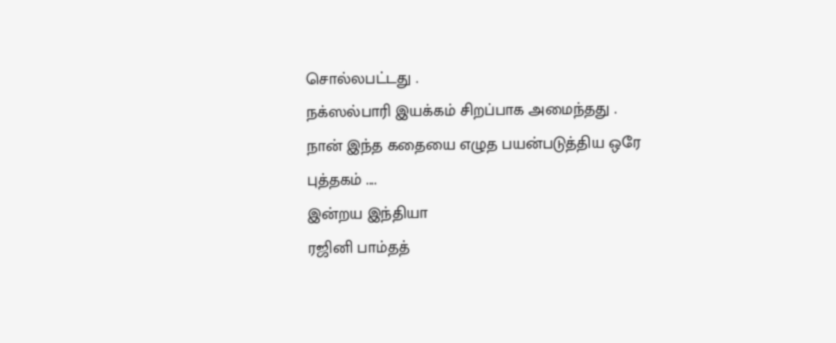சொல்லபட்டது .
நக்ஸல்பாரி இயக்கம் சிறப்பாக அமைந்தது .
நான் இந்த கதையை எழுத பயன்படுத்திய ஒரே
புத்தகம் ....
இன்றய இந்தியா
ரஜினி பாம்தத்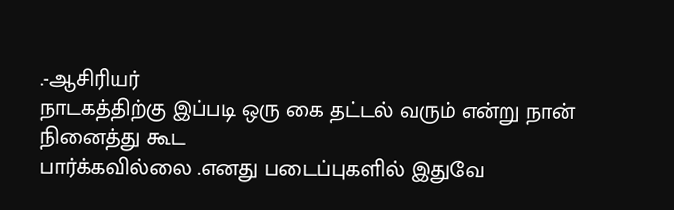.-ஆசிரியர்
நாடகத்திற்கு இப்படி ஒரு கை தட்டல் வரும் என்று நான் நினைத்து கூட
பார்க்கவில்லை .எனது படைப்புகளில் இதுவே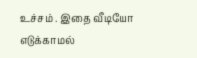உச்சம் . இதை வீடியோ
எடுக்காமல்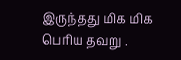இருந்தது மிக மிக பெரிய தவறு .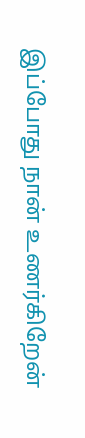இப்போது நான் உணர்கிறேன்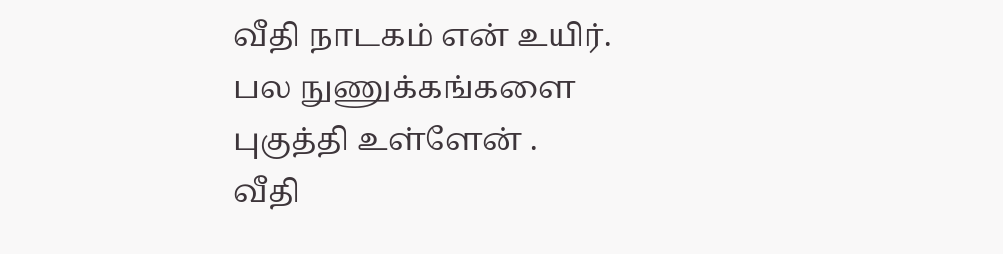வீதி நாடகம் என் உயிர்.
பல நுணுக்கங்களை புகுத்தி உள்ளேன் .
வீதி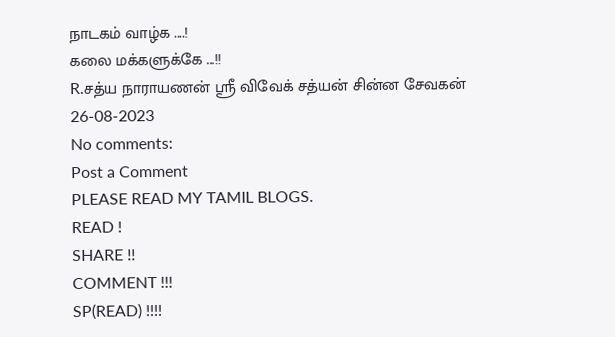நாடகம் வாழ்க ....!
கலை மக்களுக்கே ...!!
R.சத்ய நாராயணன் ஸ்ரீ விவேக் சத்யன் சின்ன சேவகன்
26-08-2023
No comments:
Post a Comment
PLEASE READ MY TAMIL BLOGS.
READ !
SHARE !!
COMMENT !!!
SP(READ) !!!!